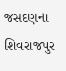જસદણના શિવરાજપુર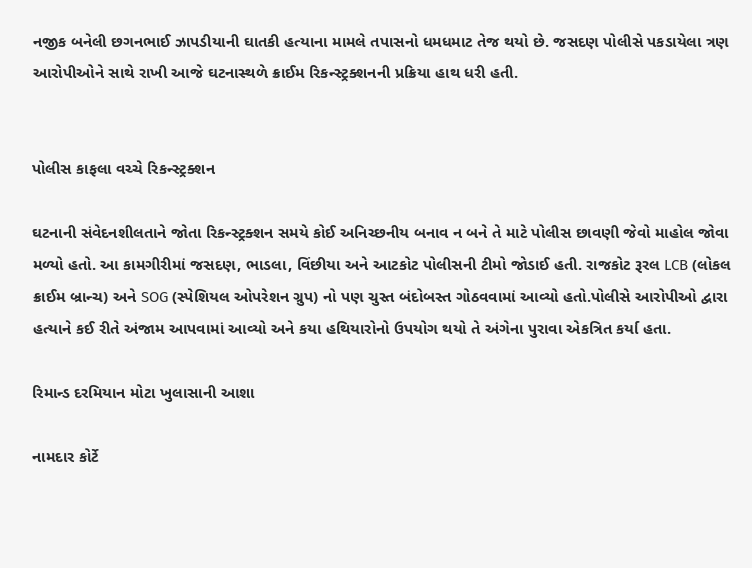નજીક બનેલી છગનભાઈ ઝાપડીયાની ઘાતકી હત્યાના મામલે તપાસનો ધમધમાટ તેજ થયો છે. જસદણ પોલીસે પકડાયેલા ત્રણ આરોપીઓને સાથે રાખી આજે ઘટનાસ્થળે ક્રાઈમ રિકન્સ્ટ્રક્શનની પ્રક્રિયા હાથ ધરી હતી.


પોલીસ કાફલા વચ્ચે રિકન્સ્ટ્રક્શન

ઘટનાની સંવેદનશીલતાને જોતા રિકન્સ્ટ્રક્શન સમયે કોઈ અનિચ્છનીય બનાવ ન બને તે માટે પોલીસ છાવણી જેવો માહોલ જોવા મળ્યો હતો. આ કામગીરીમાં જસદણ, ભાડલા, વિંછીયા અને આટકોટ પોલીસની ટીમો જોડાઈ હતી. રાજકોટ રૂરલ LCB (લોકલ ક્રાઈમ બ્રાન્ચ) અને SOG (સ્પેશિયલ ઓપરેશન ગ્રુપ) નો પણ ચુસ્ત બંદોબસ્ત ગોઠવવામાં આવ્યો હતો.પોલીસે આરોપીઓ દ્વારા હત્યાને કઈ રીતે અંજામ આપવામાં આવ્યો અને કયા હથિયારોનો ઉપયોગ થયો તે અંગેના પુરાવા એકત્રિત કર્યા હતા.

રિમાન્ડ દરમિયાન મોટા ખુલાસાની આશા

નામદાર કોર્ટે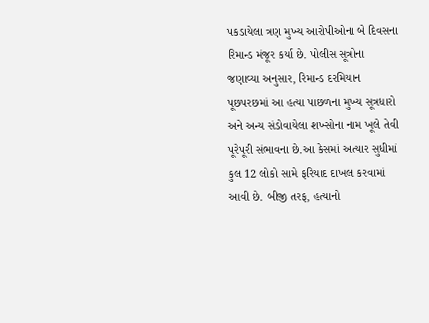પકડાયેલા ત્રણ મુખ્ય આરોપીઓના બે દિવસના રિમાન્ડ મંજૂર કર્યા છે. પોલીસ સૂત્રોના જણાવ્યા અનુસાર, રિમાન્ડ દરમિયાન પૂછપરછમાં આ હત્યા પાછળના મુખ્ય સૂત્રધારો અને અન્ય સંડોવાયેલા શખ્સોના નામ ખૂલે તેવી પૂરેપૂરી સંભાવના છે.આ કેસમાં અત્યાર સુધીમાં કુલ 12 લોકો સામે ફરિયાદ દાખલ કરવામાં આવી છે. બીજી તરફ, હત્યાનો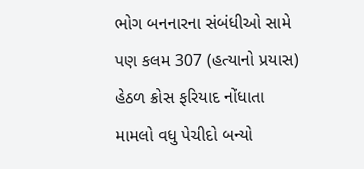ભોગ બનનારના સંબંધીઓ સામે પણ કલમ 307 (હત્યાનો પ્રયાસ) હેઠળ ક્રોસ ફરિયાદ નોંધાતા મામલો વધુ પેચીદો બન્યો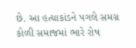છે. આ હત્યાકાંડને પગલે સમગ્ર કોળી સમાજમાં ભારે રોષ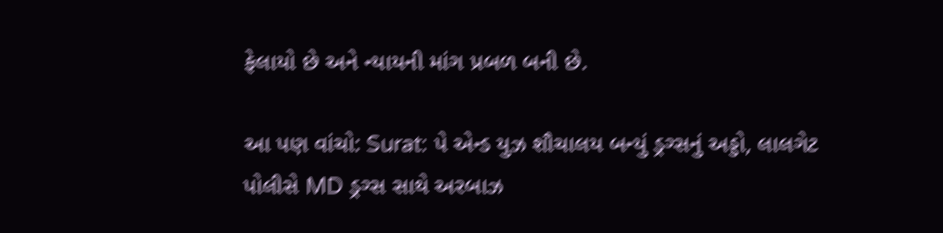ફેલાયો છે અને ન્યાયની માંગ પ્રબળ બની છે.

આ પણ વાંચો: Surat: પે એન્ડ યુઝ શૌચાલય બન્યું ડ્રગ્સનું અડ્ડો, લાલગેટ પોલીસે MD ડ્રગ્સ સાથે અરબાઝ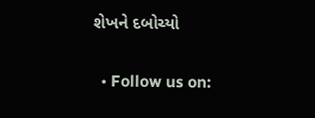શેખને દબોચ્યો

  • Follow us on: